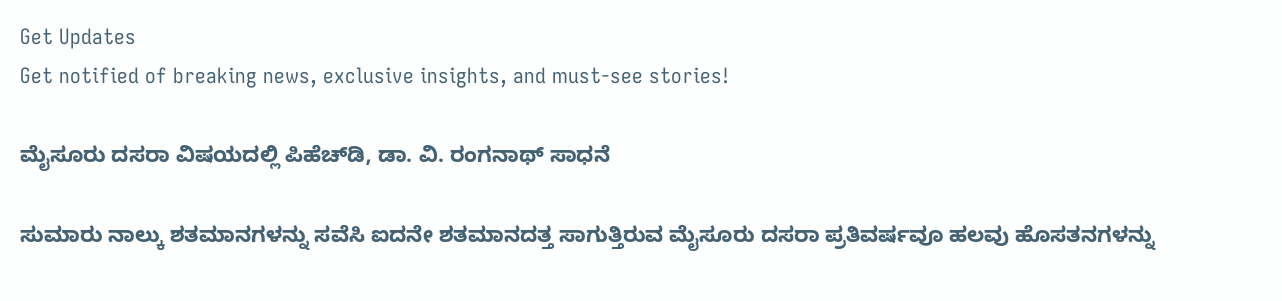Get Updates
Get notified of breaking news, exclusive insights, and must-see stories!

ಮೈಸೂರು ದಸರಾ ವಿಷಯದಲ್ಲಿ ಪಿಹೆಚ್‌ಡಿ, ಡಾ. ವಿ. ರಂಗನಾಥ್ ಸಾಧನೆ

ಸುಮಾರು ನಾಲ್ಕು ಶತಮಾನಗಳನ್ನು ಸವೆಸಿ ಐದನೇ ಶತಮಾನದತ್ತ ಸಾಗುತ್ತಿರುವ ಮೈಸೂರು ದಸರಾ ಪ್ರತಿವರ್ಷವೂ ಹಲವು ಹೊಸತನಗಳನ್ನು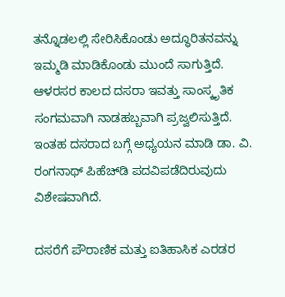ತನ್ನೊಡಲಲ್ಲಿ ಸೇರಿಸಿಕೊಂಡು ಅದ್ಧೂರಿತನವನ್ನು ಇಮ್ಮಡಿ ಮಾಡಿಕೊಂಡು ಮುಂದೆ ಸಾಗುತ್ತಿದೆ. ಆಳರಸರ ಕಾಲದ ದಸರಾ ಇವತ್ತು ಸಾಂಸ್ಕೃತಿಕ ಸಂಗಮವಾಗಿ ನಾಡಹಬ್ಬವಾಗಿ ಪ್ರಜ್ವಲಿಸುತ್ತಿದೆ. ಇಂತಹ ದಸರಾದ ಬಗ್ಗೆ ಅಧ್ಯಯನ ಮಾಡಿ ಡಾ. ವಿ. ರಂಗನಾಥ್ ಪಿಹೆಚ್‌ಡಿ ಪದವಿಪಡೆದಿರುವುದು ವಿಶೇಷವಾಗಿದೆ.

ದಸರೆಗೆ ಪೌರಾಣಿಕ ಮತ್ತು ಐತಿಹಾಸಿಕ ಎರಡರ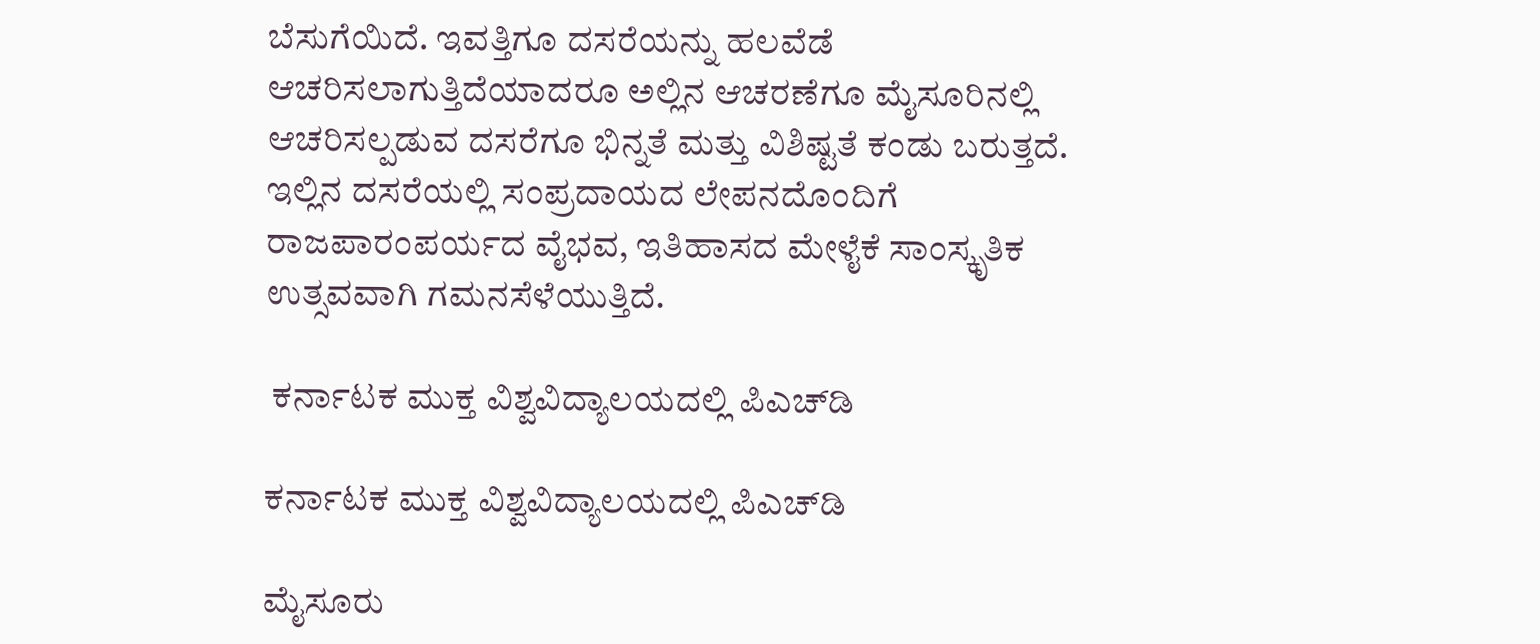ಬೆಸುಗೆಯಿದೆ. ಇವತ್ತಿಗೂ ದಸರೆಯನ್ನು ಹಲವೆಡೆ ಆಚರಿಸಲಾಗುತ್ತಿದೆಯಾದರೂ ಅಲ್ಲಿನ ಆಚರಣೆಗೂ ಮೈಸೂರಿನಲ್ಲಿ ಆಚರಿಸಲ್ಪಡುವ ದಸರೆಗೂ ಭಿನ್ನತೆ ಮತ್ತು ವಿಶಿಷ್ಟತೆ ಕಂಡು ಬರುತ್ತದೆ. ಇಲ್ಲಿನ ದಸರೆಯಲ್ಲಿ ಸಂಪ್ರದಾಯದ ಲೇಪನದೊಂದಿಗೆ ರಾಜಪಾರಂಪರ್ಯದ ವೈಭವ, ಇತಿಹಾಸದ ಮೇಳೈಕೆ ಸಾಂಸ್ಕೃತಿಕ ಉತ್ಸವವಾಗಿ ಗಮನಸೆಳೆಯುತ್ತಿದೆ.

 ಕರ್ನಾಟಕ ಮುಕ್ತ ವಿಶ್ವವಿದ್ಯಾಲಯದಲ್ಲಿ ಪಿಎಚ್‌ಡಿ

ಕರ್ನಾಟಕ ಮುಕ್ತ ವಿಶ್ವವಿದ್ಯಾಲಯದಲ್ಲಿ ಪಿಎಚ್‌ಡಿ

ಮೈಸೂರು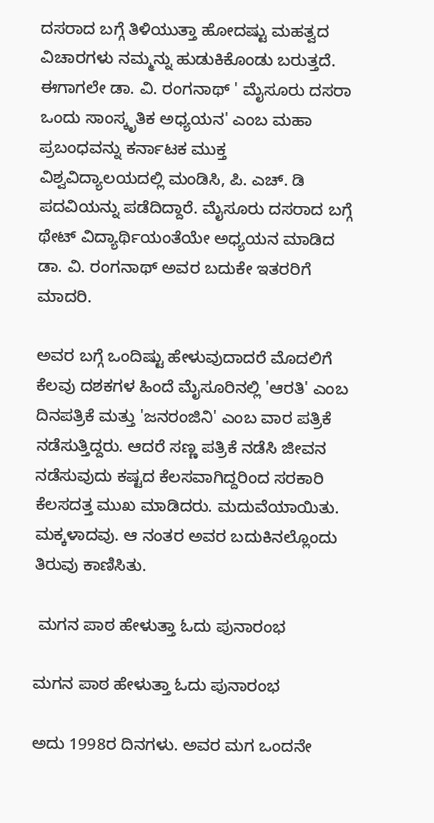ದಸರಾದ ಬಗ್ಗೆ ತಿಳಿಯುತ್ತಾ ಹೋದಷ್ಟು ಮಹತ್ವದ ವಿಚಾರಗಳು ನಮ್ಮನ್ನು ಹುಡುಕಿಕೊಂಡು ಬರುತ್ತದೆ. ಈಗಾಗಲೇ ಡಾ. ವಿ. ರಂಗನಾಥ್ ' ಮೈಸೂರು ದಸರಾ ಒಂದು ಸಾಂಸ್ಕೃತಿಕ ಅಧ್ಯಯನ' ಎಂಬ ಮಹಾ ಪ್ರಬಂಧವನ್ನು ಕರ್ನಾಟಕ ಮುಕ್ತ ವಿಶ್ವವಿದ್ಯಾಲಯದಲ್ಲಿ ಮಂಡಿಸಿ, ಪಿ. ಎಚ್. ಡಿ ಪದವಿಯನ್ನು ಪಡೆದಿದ್ದಾರೆ. ಮೈಸೂರು ದಸರಾದ ಬಗ್ಗೆ ಥೇಟ್ ವಿದ್ಯಾರ್ಥಿಯಂತೆಯೇ ಅಧ್ಯಯನ ಮಾಡಿದ ಡಾ. ವಿ. ರಂಗನಾಥ್ ಅವರ ಬದುಕೇ ಇತರರಿಗೆ ಮಾದರಿ.

ಅವರ ಬಗ್ಗೆ ಒಂದಿಷ್ಟು ಹೇಳುವುದಾದರೆ ಮೊದಲಿಗೆ ಕೆಲವು ದಶಕಗಳ ಹಿಂದೆ ಮೈಸೂರಿನಲ್ಲಿ 'ಆರತಿ' ಎಂಬ ದಿನಪತ್ರಿಕೆ ಮತ್ತು 'ಜನರಂಜಿನಿ' ಎಂಬ ವಾರ ಪತ್ರಿಕೆ ನಡೆಸುತ್ತಿದ್ದರು. ಆದರೆ ಸಣ್ಣ ಪತ್ರಿಕೆ ನಡೆಸಿ ಜೀವನ ನಡೆಸುವುದು ಕಷ್ಟದ ಕೆಲಸವಾಗಿದ್ದರಿಂದ ಸರಕಾರಿ ಕೆಲಸದತ್ತ ಮುಖ ಮಾಡಿದರು. ಮದುವೆಯಾಯಿತು. ಮಕ್ಕಳಾದವು. ಆ ನಂತರ ಅವರ ಬದುಕಿನಲ್ಲೊಂದು ತಿರುವು ಕಾಣಿಸಿತು.

 ಮಗನ ಪಾಠ ಹೇಳುತ್ತಾ ಓದು ಪುನಾರಂಭ

ಮಗನ ಪಾಠ ಹೇಳುತ್ತಾ ಓದು ಪುನಾರಂಭ

ಅದು 1998ರ ದಿನಗಳು. ಅವರ ಮಗ ಒಂದನೇ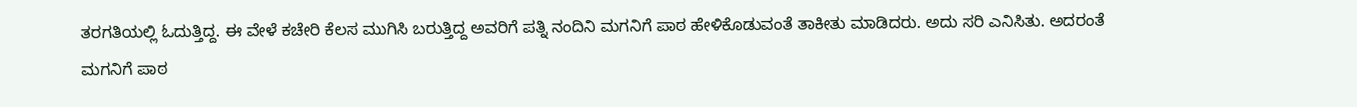ತರಗತಿಯಲ್ಲಿ ಓದುತ್ತಿದ್ದ. ಈ ವೇಳೆ ಕಚೇರಿ ಕೆಲಸ ಮುಗಿಸಿ ಬರುತ್ತಿದ್ದ ಅವರಿಗೆ ಪತ್ನಿ ನಂದಿನಿ ಮಗನಿಗೆ ಪಾಠ ಹೇಳಿಕೊಡುವಂತೆ ತಾಕೀತು ಮಾಡಿದರು. ಅದು ಸರಿ ಎನಿಸಿತು. ಅದರಂತೆ ಮಗನಿಗೆ ಪಾಠ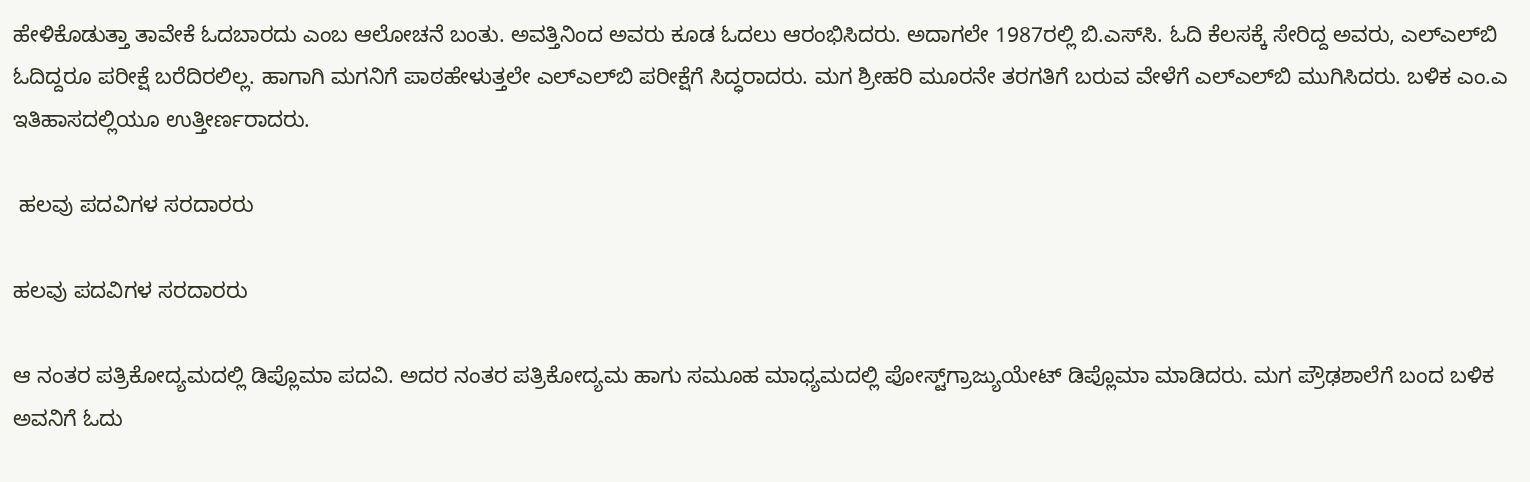ಹೇಳಿಕೊಡುತ್ತಾ ತಾವೇಕೆ ಓದಬಾರದು ಎಂಬ ಆಲೋಚನೆ ಬಂತು. ಅವತ್ತಿನಿಂದ ಅವರು ಕೂಡ ಓದಲು ಆರಂಭಿಸಿದರು. ಅದಾಗಲೇ 1987ರಲ್ಲಿ ಬಿ.ಎಸ್‌ಸಿ. ಓದಿ ಕೆಲಸಕ್ಕೆ ಸೇರಿದ್ದ ಅವರು, ಎಲ್‌ಎಲ್‌ಬಿ ಓದಿದ್ದರೂ ಪರೀಕ್ಷೆ ಬರೆದಿರಲಿಲ್ಲ. ಹಾಗಾಗಿ ಮಗನಿಗೆ ಪಾಠಹೇಳುತ್ತಲೇ ಎಲ್‌ಎಲ್‌ಬಿ ಪರೀಕ್ಷೆಗೆ ಸಿದ್ಧರಾದರು. ಮಗ ಶ್ರೀಹರಿ ಮೂರನೇ ತರಗತಿಗೆ ಬರುವ ವೇಳೆಗೆ ಎಲ್‌ಎಲ್‌ಬಿ ಮುಗಿಸಿದರು. ಬಳಿಕ ಎಂ.ಎ ಇತಿಹಾಸದಲ್ಲಿಯೂ ಉತ್ತೀರ್ಣರಾದರು.

 ಹಲವು ಪದವಿಗಳ ಸರದಾರರು

ಹಲವು ಪದವಿಗಳ ಸರದಾರರು

ಆ ನಂತರ ಪತ್ರಿಕೋದ್ಯಮದಲ್ಲಿ ಡಿಪ್ಲೊಮಾ ಪದವಿ. ಅದರ ನಂತರ ಪತ್ರಿಕೋದ್ಯಮ ಹಾಗು ಸಮೂಹ ಮಾಧ್ಯಮದಲ್ಲಿ ಪೋಸ್ಟ್‌ಗ್ರಾಜ್ಯುಯೇಟ್ ಡಿಪ್ಲೊಮಾ ಮಾಡಿದರು. ಮಗ ಪ್ರೌಢಶಾಲೆಗೆ ಬಂದ ಬಳಿಕ ಅವನಿಗೆ ಓದು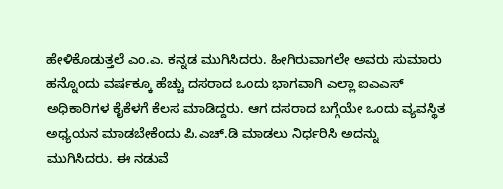ಹೇಳಿಕೊಡುತ್ತಲೆ ಎಂ.ಎ. ಕನ್ನಡ ಮುಗಿಸಿದರು. ಹೀಗಿರುವಾಗಲೇ ಅವರು ಸುಮಾರು ಹನ್ನೊಂದು ವರ್ಷಕ್ಕೂ ಹೆಚ್ಚು ದಸರಾದ ಒಂದು ಭಾಗವಾಗಿ ಎಲ್ಲಾ ಐಎಎಸ್ ಅಧಿಕಾರಿಗಳ ಕೈಕೆಳಗೆ ಕೆಲಸ ಮಾಡಿದ್ದರು. ಆಗ ದಸರಾದ ಬಗ್ಗೆಯೇ ಒಂದು ವ್ಯವಸ್ಥಿತ ಅಧ್ಯಯನ ಮಾಡಬೇಕೆಂದು ಪಿ.ಎಚ್.ಡಿ ಮಾಡಲು ನಿರ್ಧರಿಸಿ ಅದನ್ನು ಮುಗಿಸಿದರು. ಈ ನಡುವೆ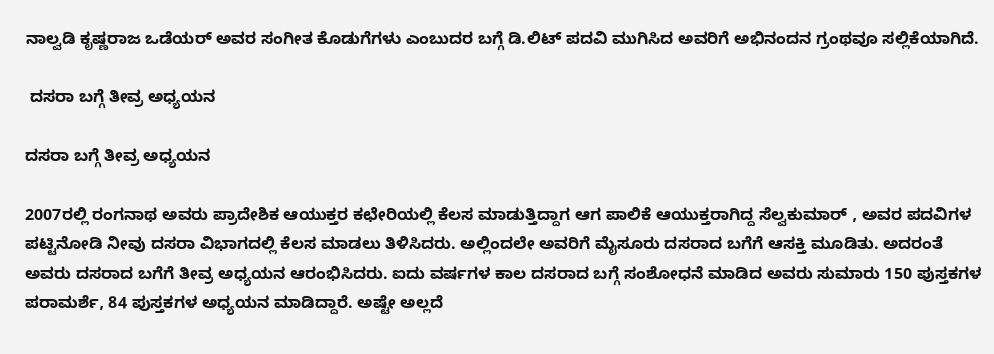ನಾಲ್ವಡಿ ಕೃಷ್ಣರಾಜ ಒಡೆಯರ್‌ ಅವರ ಸಂಗೀತ ಕೊಡುಗೆಗಳು ಎಂಬುದರ ಬಗ್ಗೆ ಡಿ.ಲಿಟ್ ಪದವಿ ಮುಗಿಸಿದ ಅವರಿಗೆ ಅಭಿನಂದನ ಗ್ರಂಥವೂ ಸಲ್ಲಿಕೆಯಾಗಿದೆ.

 ದಸರಾ ಬಗ್ಗೆ ತೀವ್ರ ಅಧ್ಯಯನ

ದಸರಾ ಬಗ್ಗೆ ತೀವ್ರ ಅಧ್ಯಯನ

2007ರಲ್ಲಿ ರಂಗನಾಥ ಅವರು ಪ್ರಾದೇಶಿಕ ಆಯುಕ್ತರ ಕಛೇರಿಯಲ್ಲಿ ಕೆಲಸ ಮಾಡುತ್ತಿದ್ದಾಗ ಆಗ ಪಾಲಿಕೆ ಆಯುಕ್ತರಾಗಿದ್ದ ಸೆಲ್ವಕುಮಾರ್ , ಅವರ ಪದವಿಗಳ ಪಟ್ಟಿನೋಡಿ ನೀವು ದಸರಾ ವಿಭಾಗದಲ್ಲಿ ಕೆಲಸ ಮಾಡಲು ತಿಳಿಸಿದರು. ಅಲ್ಲಿಂದಲೇ ಅವರಿಗೆ ಮೈಸೂರು ದಸರಾದ ಬಗೆಗೆ ಆಸಕ್ತಿ ಮೂಡಿತು. ಅದರಂತೆ ಅವರು ದಸರಾದ ಬಗೆಗೆ ತೀವ್ರ ಅಧ್ಯಯನ ಆರಂಭಿಸಿದರು. ಐದು ವರ್ಷಗಳ ಕಾಲ ದಸರಾದ ಬಗ್ಗೆ ಸಂಶೋಧನೆ ಮಾಡಿದ ಅವರು ಸುಮಾರು 150 ಪುಸ್ತಕಗಳ ಪರಾಮರ್ಶೆ, 84 ಪುಸ್ತಕಗಳ ಅಧ್ಯಯನ ಮಾಡಿದ್ದಾರೆ. ಅಷ್ಟೇ ಅಲ್ಲದೆ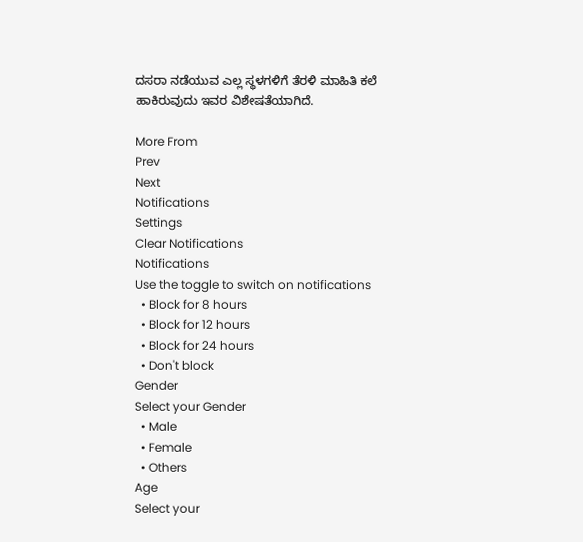ದಸರಾ ನಡೆಯುವ ಎಲ್ಲ ಸ್ಥಳಗಳಿಗೆ ತೆರಳಿ ಮಾಹಿತಿ ಕಲೆ ಹಾಕಿರುವುದು ಇವರ ವಿಶೇಷತೆಯಾಗಿದೆ.

More From
Prev
Next
Notifications
Settings
Clear Notifications
Notifications
Use the toggle to switch on notifications
  • Block for 8 hours
  • Block for 12 hours
  • Block for 24 hours
  • Don't block
Gender
Select your Gender
  • Male
  • Female
  • Others
Age
Select your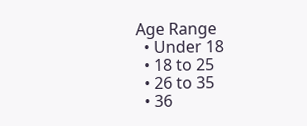Age Range
  • Under 18
  • 18 to 25
  • 26 to 35
  • 36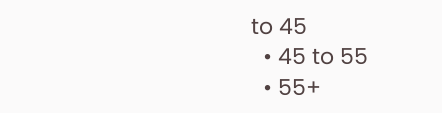to 45
  • 45 to 55
  • 55+